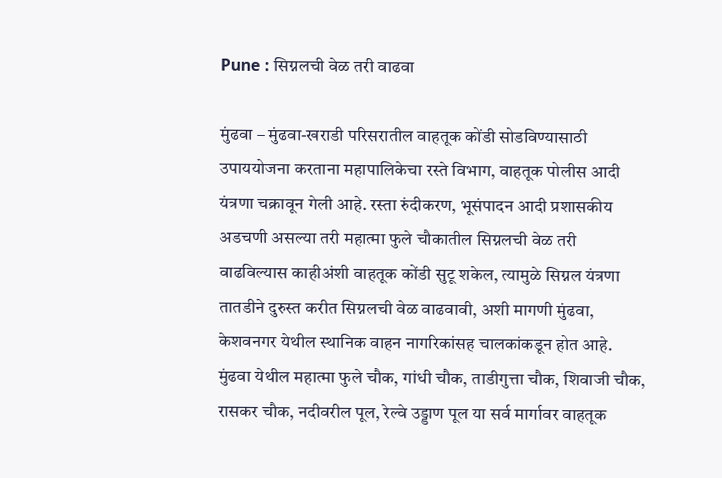Pune : सिग्नलची वेळ तरी वाढवा

मुंढवा – मुंढवा-खराडी परिसरातील वाहतूक कोंडी सोडविण्यासाठी उपाययोजना करताना महापालिकेचा रस्ते विभाग, वाहतूक पोलीस आदी यंत्रणा चक्रावून गेली आहे. रस्ता रुंदीकरण, भूसंपादन आदी प्रशासकीय अडचणी असल्या तरी महात्मा फुले चौकातील सिग्नलची वेळ तरी वाढविल्यास काहीअंशी वाहतूक कोंडी सुटू शकेल, त्यामुळे सिग्नल यंत्रणा तातडीने दुरुस्त करीत सिग्नलची वेळ वाढवावी, अशी मागणी मुंढवा, केशवनगर येथील स्थानिक वाहन नागरिकांसह चालकांकडून होत आहे.
मुंढवा येथील महात्मा फुले चौक, गांधी चौक, ताडीगुत्ता चौक, शिवाजी चौक, रासकर चौक, नदीवरील पूल, रेल्वे उड्डाण पूल या सर्व मार्गावर वाहतूक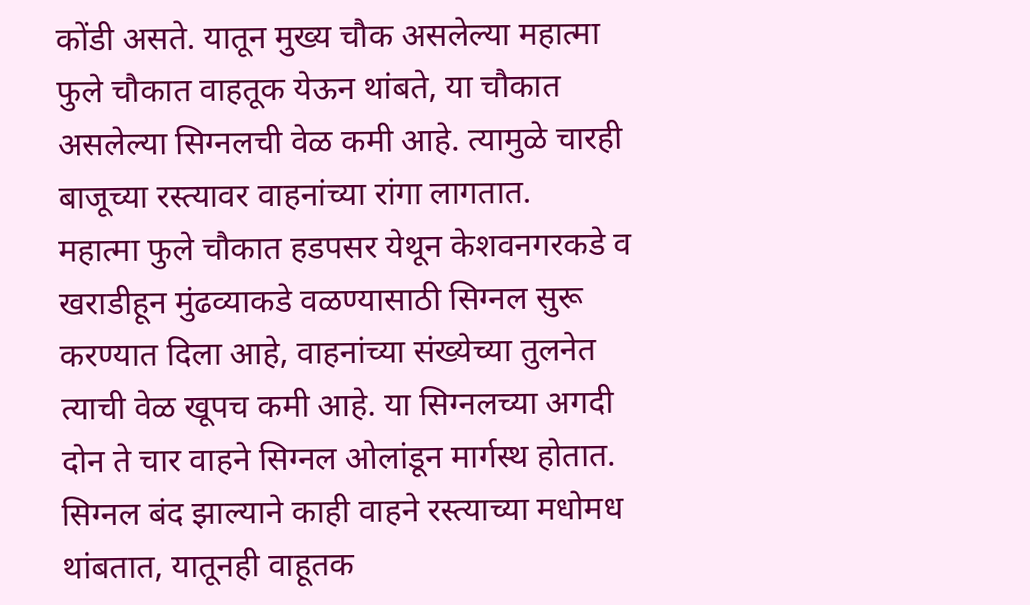कोंडी असते. यातून मुख्य चौक असलेल्या महात्मा फुले चौकात वाहतूक येऊन थांबते, या चौकात असलेल्या सिग्नलची वेळ कमी आहे. त्यामुळे चारही बाजूच्या रस्त्यावर वाहनांच्या रांगा लागतात.
महात्मा फुले चौकात हडपसर येथून केशवनगरकडे व खराडीहून मुंढव्याकडे वळण्यासाठी सिग्नल सुरू करण्यात दिला आहे, वाहनांच्या संख्येच्या तुलनेत त्याची वेळ खूपच कमी आहे. या सिग्नलच्या अगदी दोन ते चार वाहने सिग्नल ओलांडून मार्गस्थ होतात. सिग्नल बंद झाल्याने काही वाहने रस्त्याच्या मधोमध थांबतात, यातूनही वाहूतक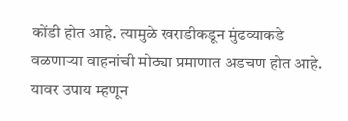कोंडी होत आहे. त्यामुळे खराडीकडून मुंढव्याकडे वळणाऱ्या वाहनांची मोठ्या प्रमाणात अडचण होत आहे. यावर उपाय म्हणून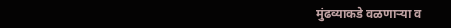मुंढव्याकडे वळणाऱ्या व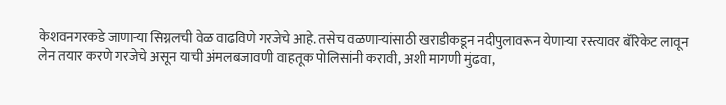केशवनगरकडे जाणाऱ्या सिग्नलची वेळ वाढविणे गरजेचे आहे. तसेच वळणाऱ्यांसाठी खराडीकडून नदीपुलावरून येणाऱ्या रस्त्यावर बॅरिकेट लावून लेन तयार करणे गरजेचे असून याची अंमलबजावणी वाहतूक पोलिसांनी करावी, अशी मागणी मुंढवा,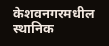केशवनगरमधील स्थानिक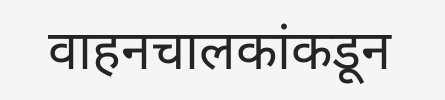वाहनचालकांकडून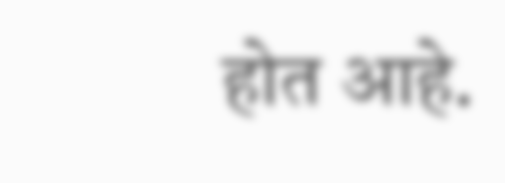होत आहे.